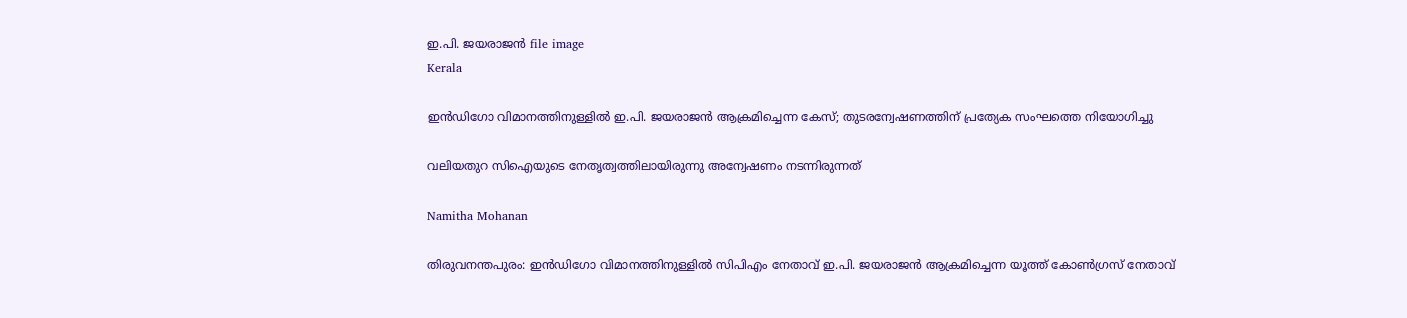ഇ.പി. ജയരാജൻ file image
Kerala

ഇൻഡിഗോ വിമാനത്തിനുള്ളിൽ ഇ.പി. ജയരാജൻ ആക്രമിച്ചെന്ന കേസ്; തുടരന്വേഷണത്തിന് പ്രത്യേക സംഘത്തെ നിയോഗിച്ചു

വലിയതുറ സിഐയുടെ നേതൃത്വത്തിലായിരുന്നു അന്വേഷണം നടന്നിരുന്നത്

Namitha Mohanan

തിരുവനന്തപുരം: ഇൻഡിഗോ വിമാനത്തിനുള്ളിൽ സിപിഎം നേതാവ് ഇ.പി. ജയരാജൻ ആക്രമിച്ചെന്ന യൂത്ത് കോൺഗ്രസ് നേതാവ്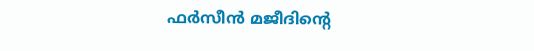ഫർസീൻ മജീദിന്‍റെ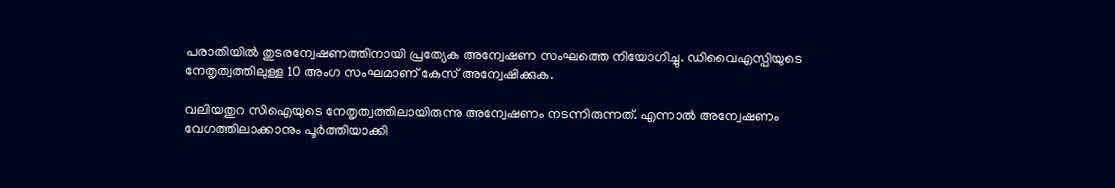പരാതിയിൽ തുടരന്വേഷണത്തിനായി പ്രത്യേക അന്വേഷണ സംഘത്തെ നിയോഗിച്ചു. ഡിവൈഎസ്പിയുടെ നേതൃത്വത്തിലുള്ള 10 അംഗ സംഘമാണ് കേസ് അന്വേഷിക്കുക.

വലിയതുറ സിഐയുടെ നേതൃത്വത്തിലായിരുന്നു അന്വേഷണം നടന്നിരുന്നത്. എന്നാൽ അന്വേഷണം വേഗത്തിലാക്കാനും പൂർത്തിയാക്കി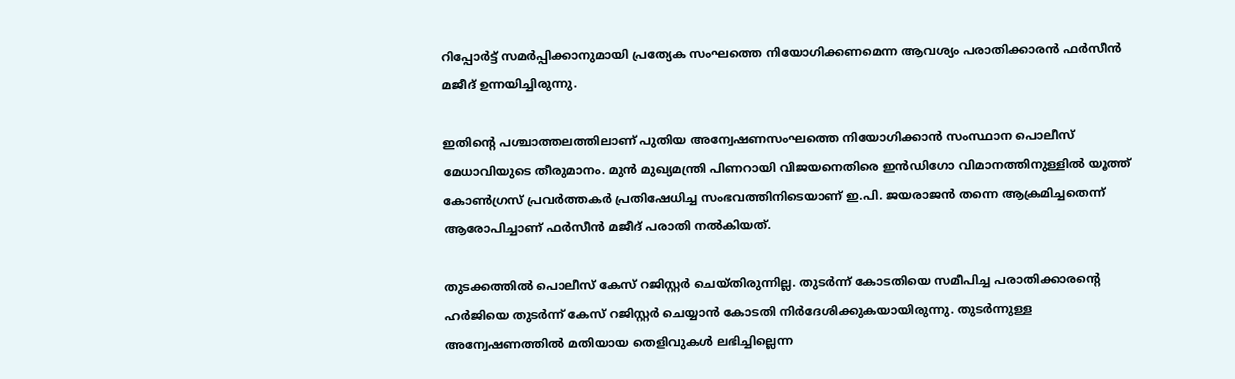റിപ്പോർട്ട് സമർപ്പിക്കാനുമായി പ്രത്യേക സംഘത്തെ നിയോഗിക്കണമെന്ന ആവശ്യം പരാതിക്കാരൻ ഫർസീൻ മജീദ് ഉന്നയിച്ചിരുന്നു.

ഇതിന്‍റെ പശ്ചാത്തലത്തിലാണ് പുതിയ അന്വേഷണസംഘത്തെ നിയോഗിക്കാൻ സംസ്ഥാന പൊലീസ് മേധാവിയുടെ തീരുമാനം. മുൻ മുഖ്യമന്ത്രി പിണറായി വിജയനെതിരെ ഇൻഡിഗോ വിമാനത്തിനുള്ളിൽ യൂത്ത് കോൺഗ്രസ് പ്രവർത്തകർ പ്രതിഷേധിച്ച സംഭവത്തിനിടെയാണ് ഇ.പി. ജയരാജൻ തന്നെ ആക്രമിച്ചതെന്ന് ആരോപിച്ചാണ് ഫർസീൻ മജീദ് പരാതി നൽകിയത്.

തുടക്കത്തിൽ പൊലീസ് കേസ് റജിസ്റ്റർ ചെയ്തിരുന്നില്ല. തുടർന്ന് കോടതിയെ സമീപിച്ച പരാതിക്കാരന്‍റെ ഹർജിയെ തുടർന്ന് കേസ് റജിസ്റ്റർ ചെയ്യാൻ കോടതി നിർദേശിക്കുകയായിരുന്നു. തുടർന്നുള്ള അന്വേഷണത്തിൽ മതിയായ തെളിവുകൾ ലഭിച്ചില്ലെന്ന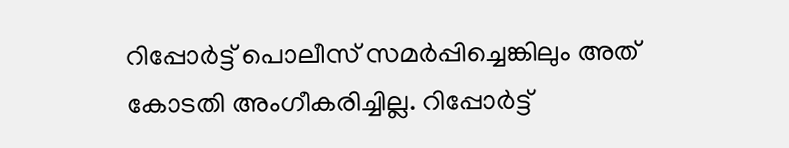റിപ്പോർട്ട് പൊലീസ് സമർപ്പിച്ചെങ്കിലും അത് കോടതി അംഗീകരിച്ചില്ല. റിപ്പോർട്ട്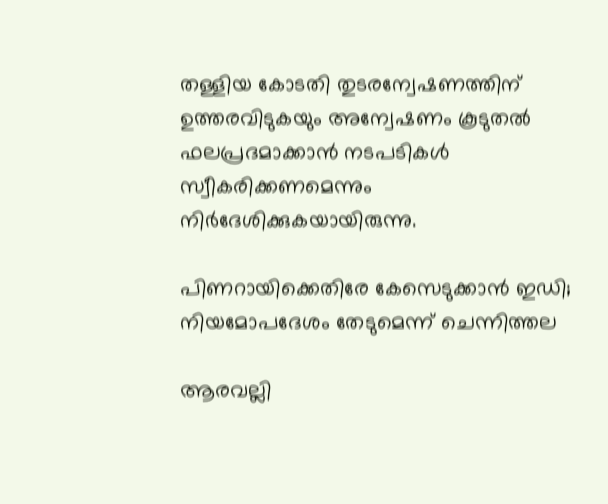തള്ളിയ കോടതി തുടരന്വേഷണത്തിന് ഉത്തരവിടുകയും അന്വേഷണം കൂടുതൽ ഫലപ്രദമാക്കാൻ നടപടികൾ സ്വീകരിക്കണമെന്നും നിർദേശിക്കുകയായിരുന്നു.

പിണറായിക്കെതിരേ കേസെടുക്കാൻ ഇഡി; നിയമോപദേശം തേടുമെന്ന് ചെന്നിത്തല

ആരവല്ലി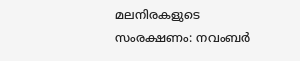മലനിരകളുടെ സംരക്ഷണം: നവംബർ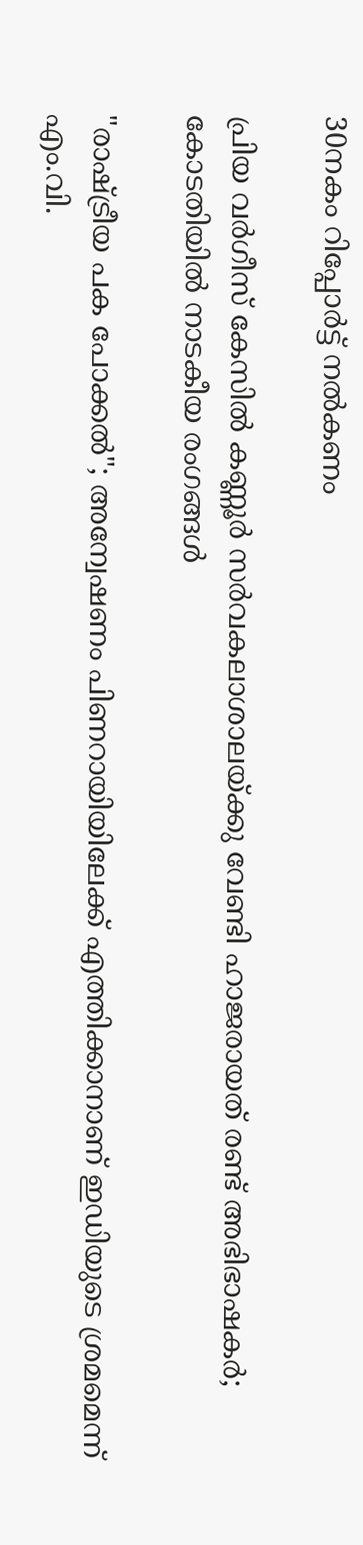30നകം റിപ്പോർട്ട് നൽകണം

പ്രിയ വർഗീസ് കേസിൽ കണ്ണൂർ സർവകലാശാലയ്ക്കു വേണ്ടി ഹാജരായത് രണ്ട് അഭിഭാഷകർ; കോടതിയിൽ നാടകീയ രംഗങ്ങൾ

"രാഷ്‌ട്രീയ പക പോക്കൽ"; അന്വേഷണം പിണറായിയിലേക്ക് എത്തിക്കാനാണ് ഇഡിയുടെ ശ്രമമെന്ന് എം.വി.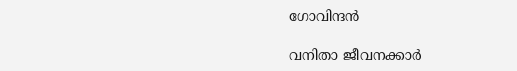ഗോവിന്ദൻ

വനിതാ ജീവനക്കാർ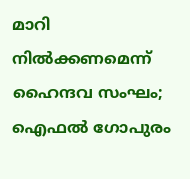മാറി നിൽക്കണമെന്ന് ഹൈന്ദവ സംഘം; ഐഫൽ ഗോപുരം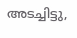അടച്ചിട്ടു,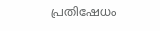പ്രതിഷേധം